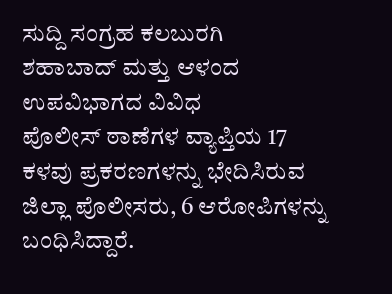ಸುದ್ದಿ ಸಂಗ್ರಹ ಕಲಬುರಗಿ
ಶಹಾಬಾದ್ ಮತ್ತು ಆಳಂದ ಉಪವಿಭಾಗದ ವಿವಿಧ
ಪೊಲೀಸ್ ಠಾಣೆಗಳ ವ್ಯಾಪ್ತಿಯ 17 ಕಳವು ಪ್ರಕರಣಗಳನ್ನು ಭೇದಿಸಿರುವ ಜಿಲ್ಲಾ ಪೊಲೀಸರು, 6 ಆರೋಪಿಗಳನ್ನು ಬಂಧಿಸಿದ್ದಾರೆ.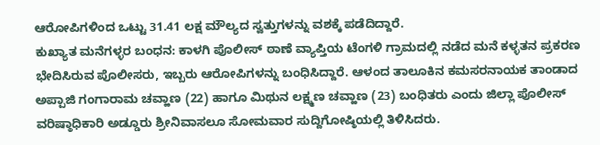ಆರೋಪಿಗಳಿಂದ ಒಟ್ಟು 31.41 ಲಕ್ಷ ಮೌಲ್ಯದ ಸ್ವತ್ತುಗಳನ್ನು ವಶಕ್ಕೆ ಪಡೆದಿದ್ದಾರೆ.
ಕುಖ್ಯಾತ ಮನೆಗಳ್ಳರ ಬಂಧನ: ಕಾಳಗಿ ಪೊಲೀಸ್ ಠಾಣೆ ವ್ಯಾಪ್ತಿಯ ಟೆಂಗಳಿ ಗ್ರಾಮದಲ್ಲಿ ನಡೆದ ಮನೆ ಕಳ್ಳತನ ಪ್ರಕರಣ ಭೇದಿಸಿರುವ ಪೊಲೀಸರು, ಇಬ್ಬರು ಆರೋಪಿಗಳನ್ನು ಬಂಧಿಸಿದ್ದಾರೆ. ಆಳಂದ ತಾಲೂಕಿನ ಕಮಸರನಾಯಕ ತಾಂಡಾದ ಅಪ್ಪಾಜಿ ಗಂಗಾರಾಮ ಚವ್ಹಾಣ (22) ಹಾಗೂ ಮಿಥುನ ಲಕ್ಷ್ಮಣ ಚವ್ಹಾಣ (23) ಬಂಧಿತರು ಎಂದು ಜಿಲ್ಲಾ ಪೊಲೀಸ್ ವರಿಷ್ಠಾಧಿಕಾರಿ ಅಡ್ಡೂರು ಶ್ರೀನಿವಾಸಲೂ ಸೋಮವಾರ ಸುದ್ದಿಗೋಷ್ಠಿಯಲ್ಲಿ ತಿಳಿಸಿದರು.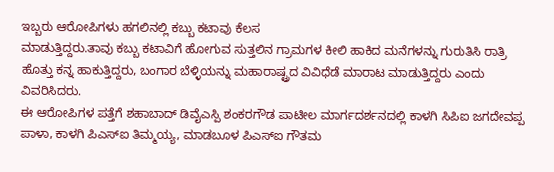ಇಬ್ಬರು ಆರೋಪಿಗಳು ಹಗಲಿನಲ್ಲಿ ಕಬ್ಬು ಕಟಾವು ಕೆಲಸ
ಮಾಡುತ್ತಿದ್ದರು.ತಾವು ಕಬ್ಬು ಕಟಾವಿಗೆ ಹೋಗುವ ಸುತ್ತಲಿನ ಗ್ರಾಮಗಳ ಕೀಲಿ ಹಾಕಿದ ಮನೆಗಳನ್ನು ಗುರುತಿಸಿ ರಾತ್ರಿ ಹೊತ್ತು ಕನ್ನ ಹಾಕುತ್ತಿದ್ದರು, ಬಂಗಾರ ಬೆಳ್ಳಿಯನ್ನು ಮಹಾರಾಷ್ಟ್ರದ ವಿವಿಧೆಡೆ ಮಾರಾಟ ಮಾಡುತ್ತಿದ್ದರು ಎಂದು ವಿವರಿಸಿದರು.
ಈ ಆರೋಪಿಗಳ ಪತ್ತೆಗೆ ಶಹಾಬಾದ್ ಡಿವೈಎಸ್ಪಿ ಶಂಕರಗೌಡ ಪಾಟೀಲ ಮಾರ್ಗದರ್ಶನದಲ್ಲಿ ಕಾಳಗಿ ಸಿಪಿಐ ಜಗದೇವಪ್ಪ ಪಾಳಾ, ಕಾಳಗಿ ಪಿಎಸ್ಐ ತಿಮ್ಮಯ್ಯ, ಮಾಡಬೂಳ ಪಿಎಸ್ಐ ಗೌತಮ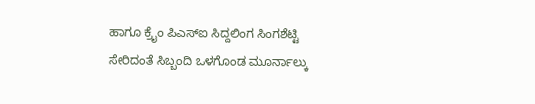ಹಾಗೂ ಕ್ರೈಂ ಪಿಎಸ್ಐ ಸಿದ್ದಲಿಂಗ ಸಿಂಗಶೆಟ್ಟಿ ಸೇರಿದಂತೆ ಸಿಬ್ಬಂದಿ ಒಳಗೊಂಡ ಮೂರ್ನಾಲ್ಕು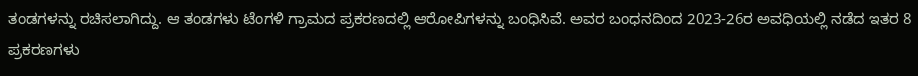ತಂಡಗಳನ್ನು ರಚಿಸಲಾಗಿದ್ದು. ಆ ತಂಡಗಳು ಟೆಂಗಳಿ ಗ್ರಾಮದ ಪ್ರಕರಣದಲ್ಲಿ ಆರೋಪಿಗಳನ್ನು ಬಂಧಿಸಿವೆ. ಅವರ ಬಂಧನದಿಂದ 2023-26ರ ಅವಧಿಯಲ್ಲಿ ನಡೆದ ಇತರ 8 ಪ್ರಕರಣಗಳು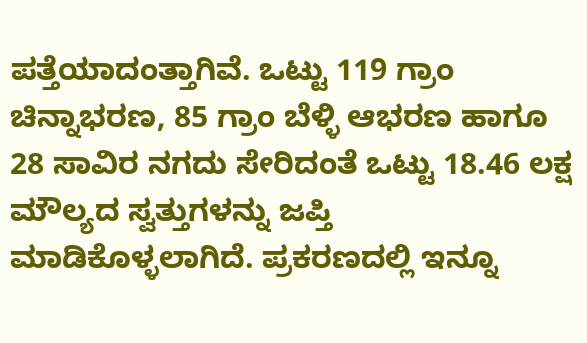ಪತ್ತೆಯಾದಂತ್ತಾಗಿವೆ. ಒಟ್ಟು 119 ಗ್ರಾಂ ಚಿನ್ನಾಭರಣ, 85 ಗ್ರಾಂ ಬೆಳ್ಳಿ ಆಭರಣ ಹಾಗೂ 28 ಸಾವಿರ ನಗದು ಸೇರಿದಂತೆ ಒಟ್ಟು 18.46 ಲಕ್ಷ ಮೌಲ್ಯದ ಸ್ವತ್ತುಗಳನ್ನು ಜಪ್ತಿ ಮಾಡಿಕೊಳ್ಳಲಾಗಿದೆ. ಪ್ರಕರಣದಲ್ಲಿ ಇನ್ನೂ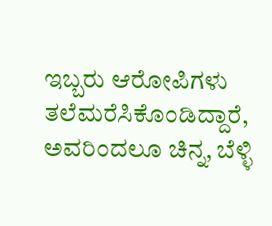ಇಬ್ಬರು ಆರೋಪಿಗಳು ತಲೆಮರೆಸಿಕೊಂಡಿದ್ದಾರೆ, ಅವರಿಂದಲೂ ಚಿನ್ನ, ಬೆಳ್ಳಿ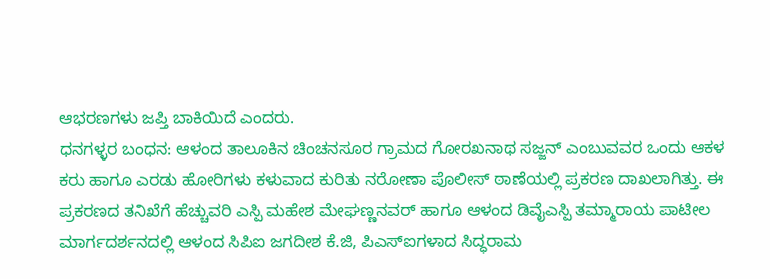ಆಭರಣಗಳು ಜಪ್ತಿ ಬಾಕಿಯಿದೆ ಎಂದರು.
ಧನಗಳ್ಳರ ಬಂಧನ: ಆಳಂದ ತಾಲೂಕಿನ ಚಿಂಚನಸೂರ ಗ್ರಾಮದ ಗೋರಖನಾಥ ಸಜ್ಜನ್ ಎಂಬುವವರ ಒಂದು ಆಕಳ ಕರು ಹಾಗೂ ಎರಡು ಹೋರಿಗಳು ಕಳುವಾದ ಕುರಿತು ನರೋಣಾ ಪೊಲೀಸ್ ಠಾಣೆಯಲ್ಲಿ ಪ್ರಕರಣ ದಾಖಲಾಗಿತ್ತು. ಈ ಪ್ರಕರಣದ ತನಿಖೆಗೆ ಹೆಚ್ಚುವರಿ ಎಸ್ಪಿ ಮಹೇಶ ಮೇಘಣ್ಣನವರ್ ಹಾಗೂ ಆಳಂದ ಡಿವೈಎಸ್ಪಿ ತಮ್ಮಾರಾಯ ಪಾಟೀಲ ಮಾರ್ಗದರ್ಶನದಲ್ಲಿ ಆಳಂದ ಸಿಪಿಐ ಜಗದೀಶ ಕೆ.ಜಿ, ಪಿಎಸ್ಐಗಳಾದ ಸಿದ್ಧರಾಮ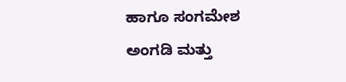ಹಾಗೂ ಸಂಗಮೇಶ ಅಂಗಡಿ ಮತ್ತು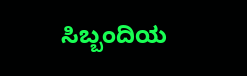ಸಿಬ್ಬಂದಿಯ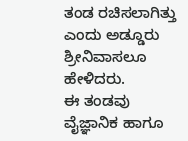ತಂಡ ರಚಿಸಲಾಗಿತ್ತು ಎಂದು ಅಡ್ಡೂರು ಶ್ರೀನಿವಾಸಲೂ ಹೇಳಿದರು.
ಈ ತಂಡವು ವೈಜ್ಞಾನಿಕ ಹಾಗೂ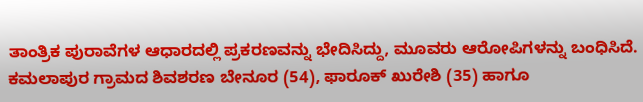ತಾಂತ್ರಿಕ ಪುರಾವೆಗಳ ಆಧಾರದಲ್ಲಿ ಪ್ರಕರಣವನ್ನು ಭೇದಿಸಿದ್ದು, ಮೂವರು ಆರೋಪಿಗಳನ್ನು ಬಂಧಿಸಿದೆ. ಕಮಲಾಪುರ ಗ್ರಾಮದ ಶಿವಶರಣ ಬೇನೂರ (54), ಫಾರೂಕ್ ಖುರೇಶಿ (35) ಹಾಗೂ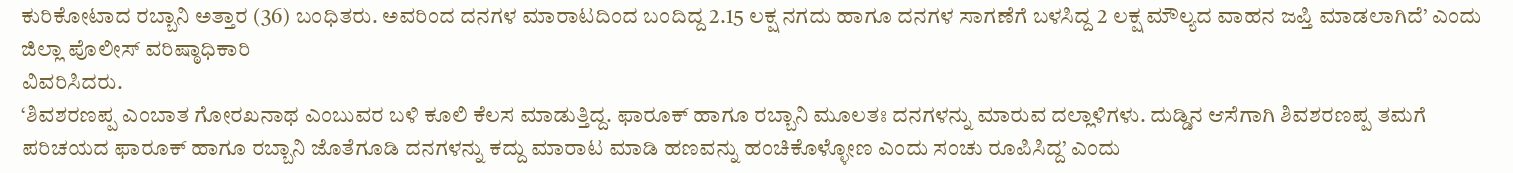ಕುರಿಕೋಟಾದ ರಬ್ಬಾನಿ ಅತ್ತಾರ (36) ಬಂಧಿತರು. ಅವರಿಂದ ದನಗಳ ಮಾರಾಟದಿಂದ ಬಂದಿದ್ದ 2.15 ಲಕ್ಷ ನಗದು ಹಾಗೂ ದನಗಳ ಸಾಗಣೆಗೆ ಬಳಸಿದ್ದ 2 ಲಕ್ಷ ಮೌಲ್ಯದ ವಾಹನ ಜಪ್ತಿ ಮಾಡಲಾಗಿದೆ’ ಎಂದು ಜಿಲ್ಲಾ ಪೊಲೀಸ್ ವರಿಷ್ಠಾಧಿಕಾರಿ
ವಿವರಿಸಿದರು.
‘ಶಿವಶರಣಪ್ಪ ಎಂಬಾತ ಗೋರಖನಾಥ ಎಂಬುವರ ಬಳಿ ಕೂಲಿ ಕೆಲಸ ಮಾಡುತ್ತಿದ್ದ. ಫಾರೂಕ್ ಹಾಗೂ ರಬ್ಬಾನಿ ಮೂಲತಃ ದನಗಳನ್ನು ಮಾರುವ ದಲ್ಲಾಳಿಗಳು. ದುಡ್ಡಿನ ಆಸೆಗಾಗಿ ಶಿವಶರಣಪ್ಪ ತಮಗೆ ಪರಿಚಯದ ಫಾರೂಕ್ ಹಾಗೂ ರಬ್ಬಾನಿ ಜೊತೆಗೂಡಿ ದನಗಳನ್ನು ಕದ್ದು ಮಾರಾಟ ಮಾಡಿ ಹಣವನ್ನು ಹಂಚಿಕೊಳ್ಳೋಣ ಎಂದು ಸಂಚು ರೂಪಿಸಿದ್ದ’ ಎಂದು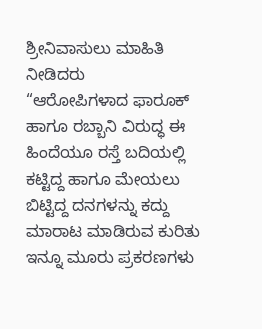ಶ್ರೀನಿವಾಸುಲು ಮಾಹಿತಿ ನೀಡಿದರು
“ಆರೋಪಿಗಳಾದ ಫಾರೂಕ್ ಹಾಗೂ ರಬ್ಬಾನಿ ವಿರುದ್ಧ ಈ ಹಿಂದೆಯೂ ರಸ್ತೆ ಬದಿಯಲ್ಲಿ ಕಟ್ಟಿದ್ದ ಹಾಗೂ ಮೇಯಲು ಬಿಟ್ಟಿದ್ದ ದನಗಳನ್ನು ಕದ್ದು ಮಾರಾಟ ಮಾಡಿರುವ ಕುರಿತು ಇನ್ನೂ ಮೂರು ಪ್ರಕರಣಗಳು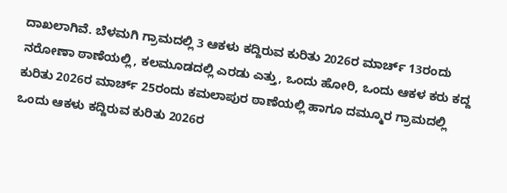ದಾಖಲಾಗಿವೆ. ಬೆಳಮಗಿ ಗ್ರಾಮದಲ್ಲಿ 3 ಆಕಳು ಕದ್ದಿರುವ ಕುರಿತು 2026ರ ಮಾರ್ಚ್ 13ರಂದು ನರೋಣಾ ಠಾಣೆಯಲ್ಲಿ, ಕಲಮೂಡದಲ್ಲಿ ಎರಡು ಎತ್ತು, ಒಂದು ಹೋರಿ, ಒಂದು ಆಕಳ ಕರು ಕದ್ದ ಕುರಿತು 2026ರ ಮಾರ್ಚ್ 25ರಂದು ಕಮಲಾಪುರ ಠಾಣೆಯಲ್ಲಿ ಹಾಗೂ ದಮ್ಮೂರ ಗ್ರಾಮದಲ್ಲಿ ಒಂದು ಆಕಳು ಕದ್ದಿರುವ ಕುರಿತು 2026ರ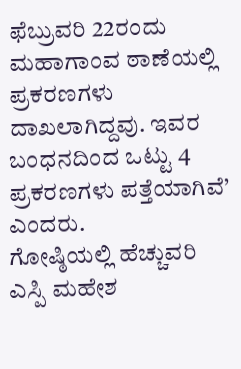ಫೆಬ್ರುವರಿ 22ರಂದು ಮಹಾಗಾಂವ ಠಾಣೆಯಲ್ಲಿ ಪ್ರಕರಣಗಳು ದಾಖಲಾಗಿದ್ದವು. ಇವರ ಬಂಧನದಿಂದ ಒಟ್ಟು 4 ಪ್ರಕರಣಗಳು ಪತ್ತೆಯಾಗಿವೆ’ ಎಂದರು.
ಗೋಷ್ಠಿಯಲ್ಲಿ ಹೆಚ್ಚುವರಿ ಎಸ್ಪಿ ಮಹೇಶ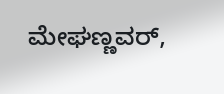ಮೇಘಣ್ಣವರ್,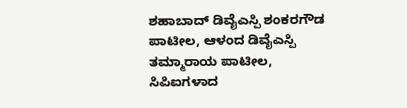ಶಹಾಬಾದ್ ಡಿವೈಎಸ್ಪಿ ಶಂಕರಗೌಡ ಪಾಟೀಲ, ಆಳಂದ ಡಿವೈಎಸ್ಪಿ ತಮ್ಮಾರಾಯ ಪಾಟೀಲ, ಸಿಪಿಐಗಳಾದ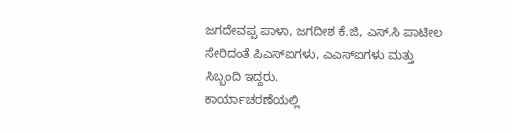ಜಗದೇವಪ್ಪ ಪಾಳಾ, ಜಗದೀಶ ಕೆ.ಜಿ, ಎಸ್.ಸಿ ಪಾಟೀಲ ಸೇರಿದಂತೆ ಪಿಎಸ್ಐಗಳು, ಎಎಸ್ಐಗಳು ಮತ್ತು ಸಿಬ್ಬಂದಿ ಇದ್ದರು.
ಕಾರ್ಯಾಚರಣೆಯಲ್ಲಿ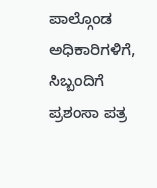ಪಾಲ್ಗೊಂಡ ಅಧಿಕಾರಿಗಳಿಗೆ, ಸಿಬ್ಬಂದಿಗೆ ಪ್ರಶಂಸಾ ಪತ್ರ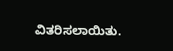ವಿತರಿಸಲಾಯಿತು.